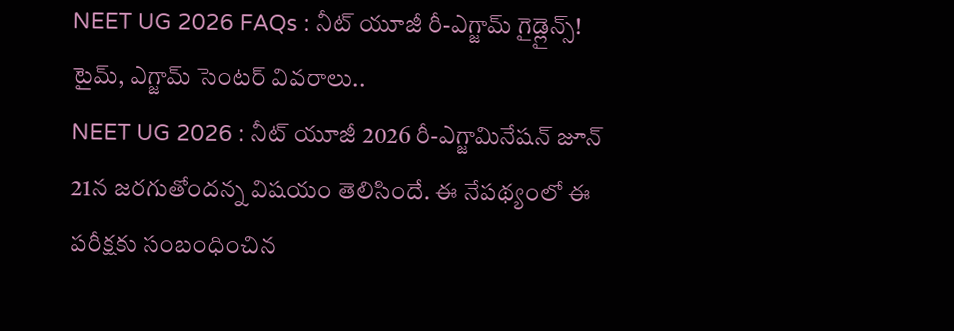NEET UG 2026 FAQs : నీట్ యూజీ రీ-ఎగ్జామ్ గైడ్లైన్స్! టైమ్, ఎగ్జామ్ సెంటర్ వివరాలు..
NEET UG 2026 : నీట్ యూజీ 2026 రీ-ఎగ్జామినేషన్ జూన్ 21న జరగుతోందన్న విషయం తెలిసిందే. ఈ నేపథ్యంలో ఈ పరీక్షకు సంబంధించిన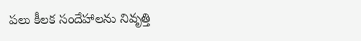పలు కీలక సందేహాలను నివృత్తి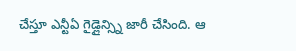చేస్తూ ఎన్టీఏ గైడ్లైన్స్ని జారీ చేసింది. ఆ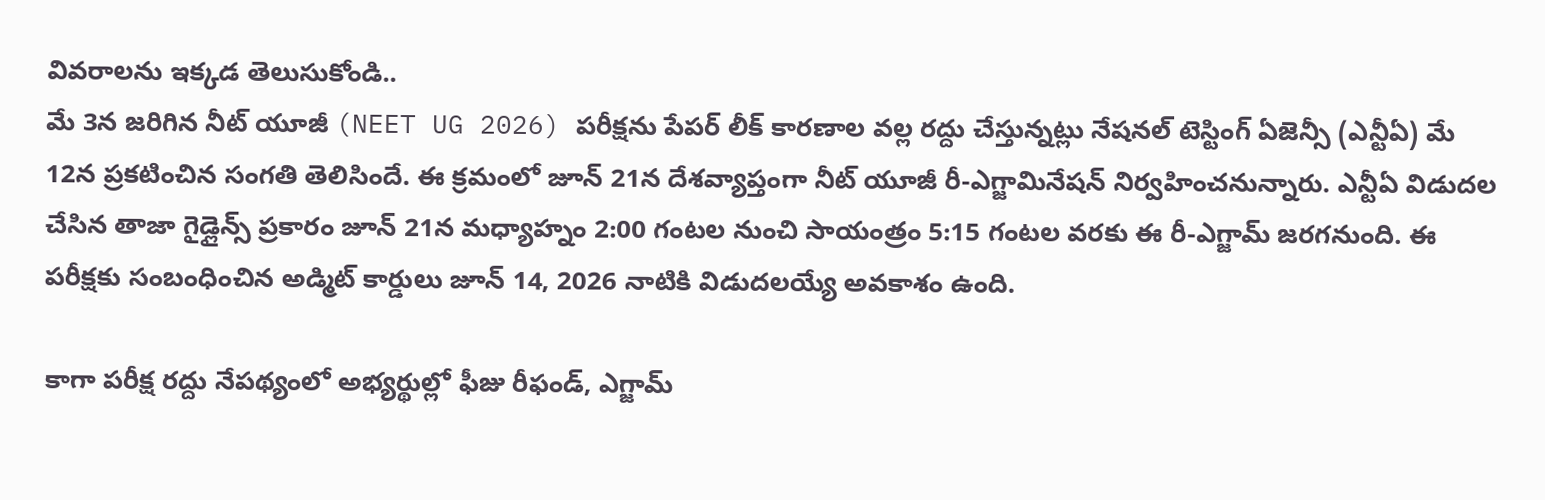వివరాలను ఇక్కడ తెలుసుకోండి..
మే 3న జరిగిన నీట్ యూజీ (NEET UG 2026) పరీక్షను పేపర్ లీక్ కారణాల వల్ల రద్దు చేస్తున్నట్లు నేషనల్ టెస్టింగ్ ఏజెన్సీ (ఎన్టీఏ) మే 12న ప్రకటించిన సంగతి తెలిసిందే. ఈ క్రమంలో జూన్ 21న దేశవ్యాప్తంగా నీట్ యూజీ రీ-ఎగ్జామినేషన్ నిర్వహించనున్నారు. ఎన్టీఏ విడుదల చేసిన తాజా గైడ్లైన్స్ ప్రకారం జూన్ 21న మధ్యాహ్నం 2:00 గంటల నుంచి సాయంత్రం 5:15 గంటల వరకు ఈ రీ-ఎగ్జామ్ జరగనుంది. ఈ పరీక్షకు సంబంధించిన అడ్మిట్ కార్డులు జూన్ 14, 2026 నాటికి విడుదలయ్యే అవకాశం ఉంది.

కాగా పరీక్ష రద్దు నేపథ్యంలో అభ్యర్థుల్లో ఫీజు రీఫండ్, ఎగ్జామ్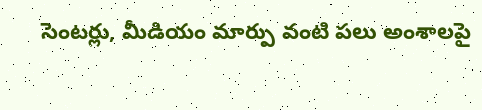సెంటర్లు, మీడియం మార్పు వంటి పలు అంశాలపై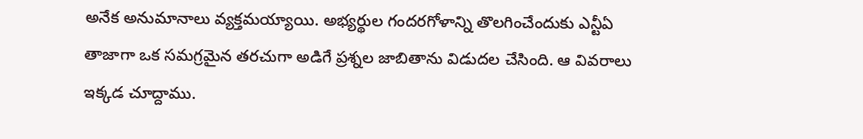అనేక అనుమానాలు వ్యక్తమయ్యాయి. అభ్యర్థుల గందరగోళాన్ని తొలగించేందుకు ఎన్టీఏ తాజాగా ఒక సమగ్రమైన తరచుగా అడిగే ప్రశ్నల జాబితాను విడుదల చేసింది. ఆ వివరాలు ఇక్కడ చూద్దాము.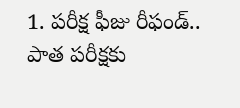1. పరీక్ష ఫీజు రీఫండ్..
పాత పరీక్షకు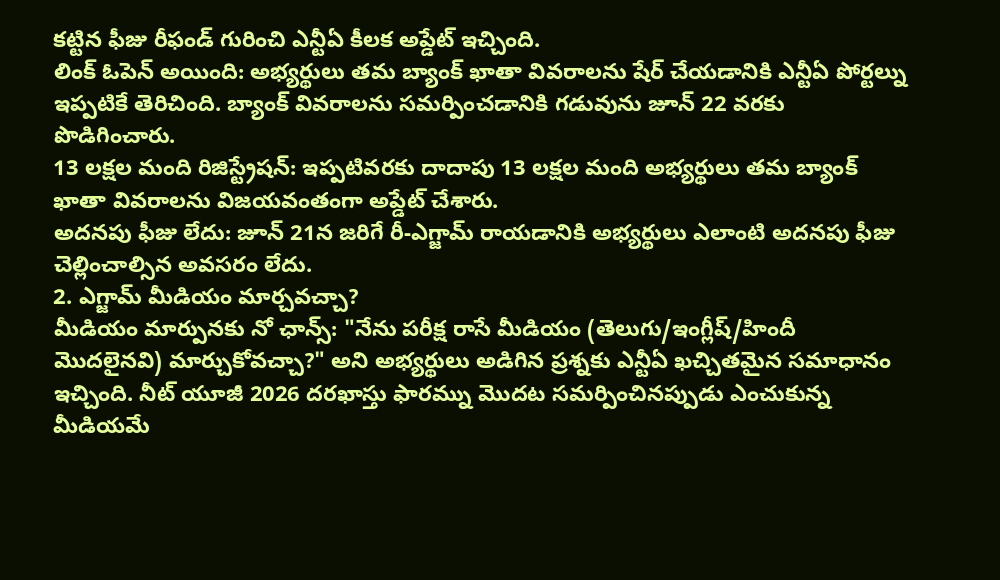కట్టిన ఫీజు రీఫండ్ గురించి ఎన్టీఏ కీలక అప్డేట్ ఇచ్చింది.
లింక్ ఓపెన్ అయింది: అభ్యర్థులు తమ బ్యాంక్ ఖాతా వివరాలను షేర్ చేయడానికి ఎన్టీఏ పోర్టల్ను ఇప్పటికే తెరిచింది. బ్యాంక్ వివరాలను సమర్పించడానికి గడువును జూన్ 22 వరకు పొడిగించారు.
13 లక్షల మంది రిజిస్ట్రేషన్: ఇప్పటివరకు దాదాపు 13 లక్షల మంది అభ్యర్థులు తమ బ్యాంక్ ఖాతా వివరాలను విజయవంతంగా అప్డేట్ చేశారు.
అదనపు ఫీజు లేదు: జూన్ 21న జరిగే రీ-ఎగ్జామ్ రాయడానికి అభ్యర్థులు ఎలాంటి అదనపు ఫీజు చెల్లించాల్సిన అవసరం లేదు.
2. ఎగ్జామ్ మీడియం మార్చవచ్చా?
మీడియం మార్పునకు నో ఛాన్స్: "నేను పరీక్ష రాసే మీడియం (తెలుగు/ఇంగ్లీష్/హిందీ మొదలైనవి) మార్చుకోవచ్చా?" అని అభ్యర్థులు అడిగిన ప్రశ్నకు ఎన్టీఏ ఖచ్చితమైన సమాధానం ఇచ్చింది. నీట్ యూజీ 2026 దరఖాస్తు ఫారమ్ను మొదట సమర్పించినప్పుడు ఎంచుకున్న మీడియమే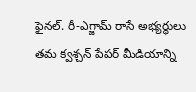ఫైనల్. రీ-ఎగ్జామ్ రాసే అభ్యర్థులు తమ క్వశ్చన్ పేపర్ మీడియాన్ని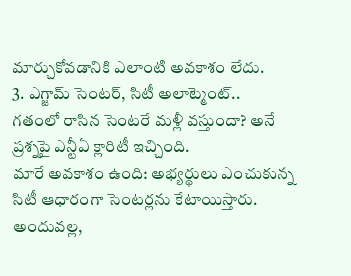మార్చుకోవడానికి ఎలాంటి అవకాశం లేదు.
3. ఎగ్జామ్ సెంటర్, సిటీ అలాట్మెంట్..
గతంలో రాసిన సెంటరే మళ్లీ వస్తుందా? అనే ప్రశ్నపై ఎన్టీఏ క్లారిటీ ఇచ్చింది.
మారే అవకాశం ఉంది: అభ్యర్థులు ఎంచుకున్న సిటీ ఆధారంగా సెంటర్లను కేటాయిస్తారు. అందువల్ల,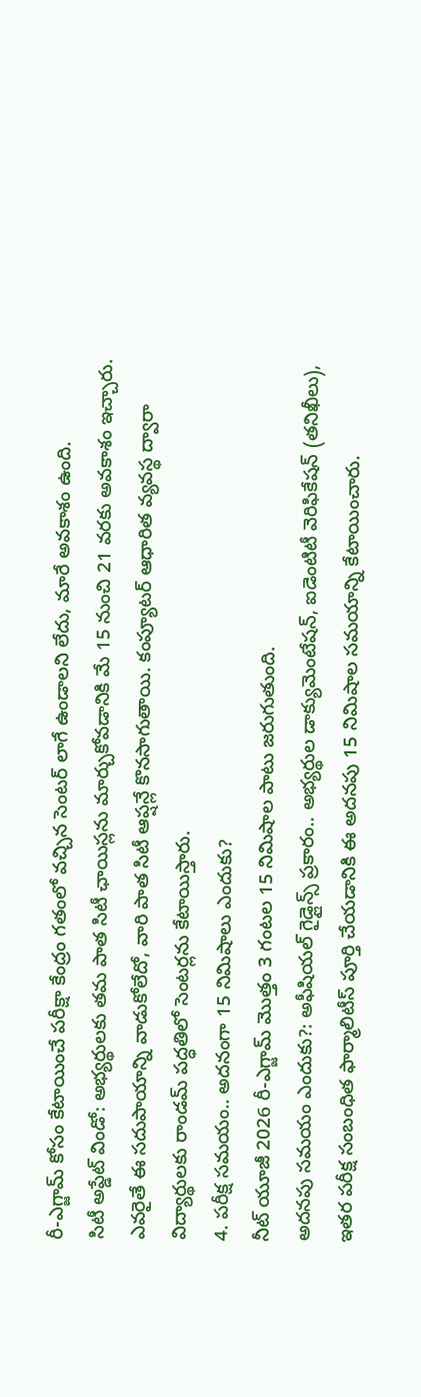రీ-ఎగ్జామ్ కోసం కేటాయించే పరీక్షా కేంద్రం గతంలో వచ్చిన సెంటర్ లాగే ఉండాలని లేదు, మారే అవకాశం ఉంది.
సిటీ అప్డేట్ విండో: అభ్యర్థులకు తమ పాత సిటీ ఛాయిస్లను మార్చుకోవడానికి మే 15 నుంచి 21 వరకు అవకాశం ఇచ్చారు. ఎవరైతే ఈ సదుపాయాన్ని వాడుకోలేదో, వారి పాత సిటీ ఆప్షన్లే కొనసాగుతాయి. కంప్యూటర్ ఆధారిత వ్యవస్థ ద్వారా విద్యార్థులకు రాండమ్ పద్ధతిలో సెంటర్లను కేటాయిస్తారు.
4. పరీక్ష సమయం.. అదనంగా 15 నిమిషాలు ఎందుకు?
నీట్ యూజీ 2026 రీ-ఎగ్జామ్ మొత్తం 3 గంటల 15 నిమిషాల పాటు జరుగుతుంది.
అదనపు సమయం ఎందుకు?: అఫీషియల్ గైడ్లైన్స్ ప్రకారం.. అభ్యర్థుల డాక్యుమెంటేషన్, ఐడెంటిటీ వెరిఫికేషన్ (తనిఖీలు), ఇతర పరీక్ష సంబంధిత ఫార్మాలిటీస్ పూర్తి చేయడానికి ఈ అదనపు 15 నిమిషాల సమయాన్ని కేటాయించారు.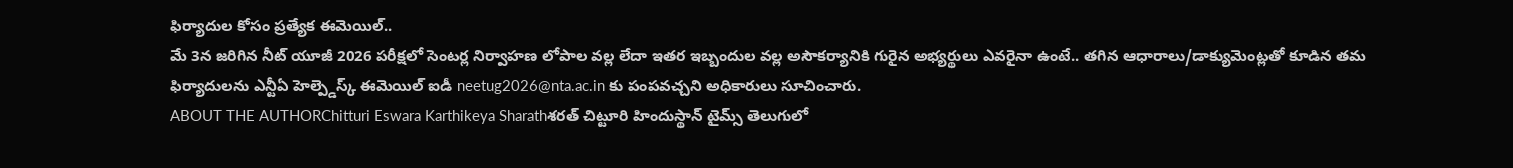ఫిర్యాదుల కోసం ప్రత్యేక ఈమెయిల్..
మే 3న జరిగిన నీట్ యూజీ 2026 పరీక్షలో సెంటర్ల నిర్వాహణ లోపాల వల్ల లేదా ఇతర ఇబ్బందుల వల్ల అసౌకర్యానికి గురైన అభ్యర్థులు ఎవరైనా ఉంటే.. తగిన ఆధారాలు/డాక్యుమెంట్లతో కూడిన తమ ఫిర్యాదులను ఎన్టీఏ హెల్ప్డెస్క్ ఈమెయిల్ ఐడీ neetug2026@nta.ac.in కు పంపవచ్చని అధికారులు సూచించారు.
ABOUT THE AUTHORChitturi Eswara Karthikeya Sharathశరత్ చిట్టూరి హిందుస్థాన్ టైమ్స్ తెలుగులో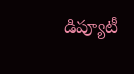డిప్యూటీ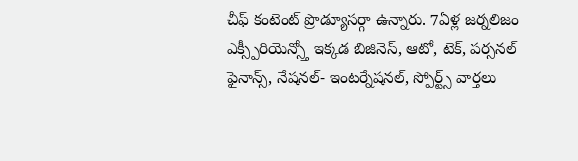చీఫ్ కంటెంట్ ప్రొడ్యూసర్గా ఉన్నారు. 7ఏళ్ల జర్నలిజం ఎక్స్పీరియెన్స్తో ఇక్కడ బిజినెస్, ఆటో, టెక్, పర్సనల్ ఫైనాన్స్, నేషనల్- ఇంటర్నేషనల్, స్పోర్ట్స్ వార్తలు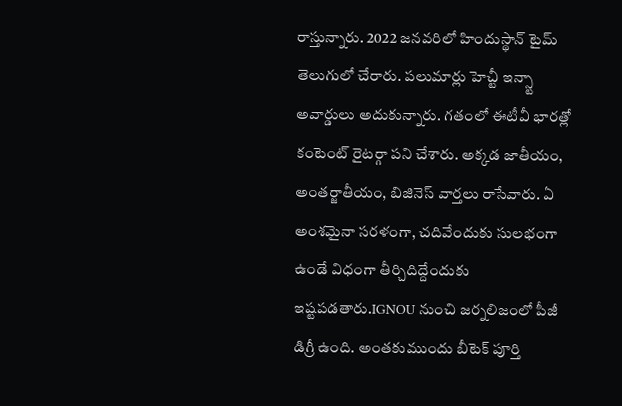రాస్తున్నారు. 2022 జనవరిలో హిందుస్థాన్ టైమ్ తెలుగులో చేరారు. పలుమార్లు హెచ్టీ ఇన్స్టా అవార్డులు అదుకున్నారు. గతంలో ఈటీవీ భారత్లో కంటెంట్ రైటర్గా పని చేశారు. అక్కడ జాతీయం, అంతర్జాతీయం, బిజినెస్ వార్తలు రాసేవారు. ఏ అంశమైనా సరళంగా, చదివేందుకు సులభంగా ఉండే విధంగా తీర్చిదిద్దేందుకు ఇష్టపడతారు.IGNOU నుంచి జర్నలిజంలో పీజీ డిగ్రీ ఉంది. అంతకుముందు బీటెక్ పూర్తి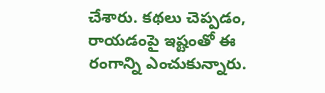చేశారు. కథలు చెప్పడం, రాయడంపై ఇష్టంతో ఈ రంగాన్ని ఎంచుకున్నారు.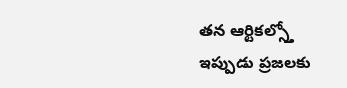తన ఆర్టికల్స్తో ఇప్పుడు ప్రజలకు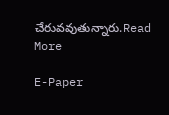చేరువవుతున్నారు.Read More

E-Paper